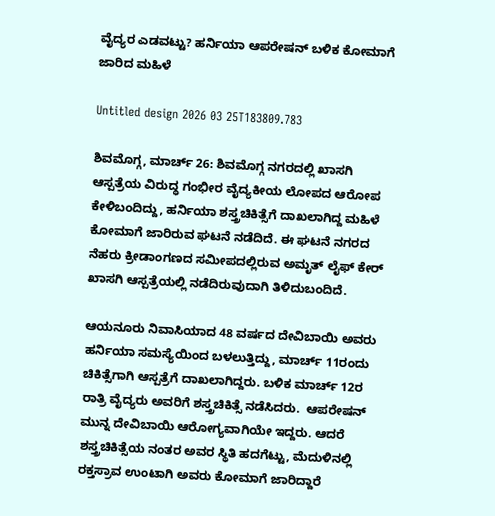ವೈದ್ಯರ ಎಡವಟ್ಟು? ಹರ್ನಿಯಾ ಆಪರೇಷನ್ ಬಳಿಕ ಕೋಮಾಗೆ ಜಾರಿದ ಮಹಿಳೆ

Untitled design 2026 03 25T183809.783

ಶಿವಮೊಗ್ಗ, ಮಾರ್ಚ್ 26: ಶಿವಮೊಗ್ಗ ನಗರದಲ್ಲಿ ಖಾಸಗಿ ಆಸ್ಪತ್ರೆಯ ವಿರುದ್ಧ ಗಂಭೀರ ವೈದ್ಯಕೀಯ ಲೋಪದ ಆರೋಪ ಕೇಳಿಬಂದಿದ್ದು, ಹರ್ನಿಯಾ ಶಸ್ತ್ರಚಿಕಿತ್ಸೆಗೆ ದಾಖಲಾಗಿದ್ದ ಮಹಿಳೆ ಕೋಮಾಗೆ ಜಾರಿರುವ ಘಟನೆ ನಡೆದಿದೆ. ಈ ಘಟನೆ ನಗರದ ನೆಹರು ಕ್ರೀಡಾಂಗಣದ ಸಮೀಪದಲ್ಲಿರುವ ಅಮೃತ್ ಲೈಫ್ ಕೇರ್ ಖಾಸಗಿ ಆಸ್ಪತ್ರೆಯಲ್ಲಿ ನಡೆದಿರುವುದಾಗಿ ತಿಳಿದುಬಂದಿದೆ.

ಆಯನೂರು ನಿವಾಸಿಯಾದ 48 ವರ್ಷದ ದೇವಿಬಾಯಿ ಅವರು ಹರ್ನಿಯಾ ಸಮಸ್ಯೆಯಿಂದ ಬಳಲುತ್ತಿದ್ದು, ಮಾರ್ಚ್ 11ರಂದು ಚಿಕಿತ್ಸೆಗಾಗಿ ಆಸ್ಪತ್ರೆಗೆ ದಾಖಲಾಗಿದ್ದರು. ಬಳಿಕ ಮಾರ್ಚ್ 12ರ ರಾತ್ರಿ ವೈದ್ಯರು ಅವರಿಗೆ ಶಸ್ತ್ರಚಿಕಿತ್ಸೆ ನಡೆಸಿದರು.  ಆಪರೇಷನ್ ಮುನ್ನ ದೇವಿಬಾಯಿ ಆರೋಗ್ಯವಾಗಿಯೇ ಇದ್ದರು. ಆದರೆ ಶಸ್ತ್ರಚಿಕಿತ್ಸೆಯ ನಂತರ ಅವರ ಸ್ಥಿತಿ ಹದಗೆಟ್ಟು, ಮೆದುಳಿನಲ್ಲಿ ರಕ್ತಸ್ರಾವ ಉಂಟಾಗಿ ಅವರು ಕೋಮಾಗೆ ಜಾರಿದ್ದಾರೆ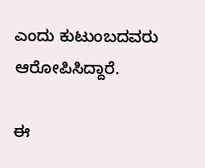ಎಂದು ಕುಟುಂಬದವರು ಆರೋಪಿಸಿದ್ದಾರೆ.

ಈ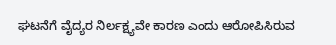ಘಟನೆಗೆ ವೈದ್ಯರ ನಿರ್ಲಕ್ಷ್ಯವೇ ಕಾರಣ ಎಂದು ಆರೋಪಿಸಿರುವ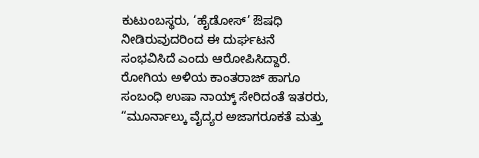ಕುಟುಂಬಸ್ಥರು, ‘ಹೈಡೋಸ್’ ಔಷಧಿ ನೀಡಿರುವುದರಿಂದ ಈ ದುರ್ಘಟನೆ ಸಂಭವಿಸಿದೆ ಎಂದು ಆರೋಪಿಸಿದ್ದಾರೆ. ರೋಗಿಯ ಅಳಿಯ ಕಾಂತರಾಜ್ ಹಾಗೂ ಸಂಬಂಧಿ ಉಷಾ ನಾಯ್ಕ್ ಸೇರಿದಂತೆ ಇತರರು, “ಮೂರ್ನಾಲ್ಕು ವೈದ್ಯರ ಅಜಾಗರೂಕತೆ ಮತ್ತು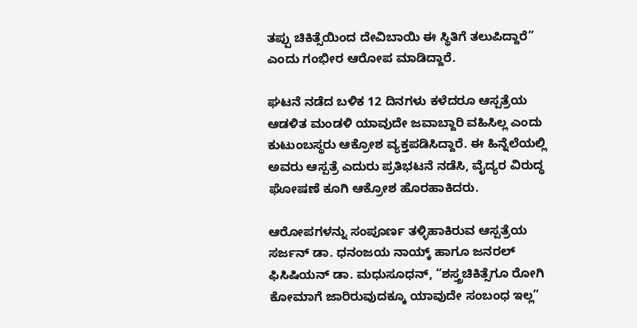ತಪ್ಪು ಚಿಕಿತ್ಸೆಯಿಂದ ದೇವಿಬಾಯಿ ಈ ಸ್ಥಿತಿಗೆ ತಲುಪಿದ್ದಾರೆ” ಎಂದು ಗಂಭೀರ ಆರೋಪ ಮಾಡಿದ್ದಾರೆ.

ಘಟನೆ ನಡೆದ ಬಳಿಕ 12 ದಿನಗಳು ಕಳೆದರೂ ಆಸ್ಪತ್ರೆಯ ಆಡಳಿತ ಮಂಡಳಿ ಯಾವುದೇ ಜವಾಬ್ದಾರಿ ವಹಿಸಿಲ್ಲ ಎಂದು ಕುಟುಂಬಸ್ಥರು ಆಕ್ರೋಶ ವ್ಯಕ್ತಪಡಿಸಿದ್ದಾರೆ. ಈ ಹಿನ್ನೆಲೆಯಲ್ಲಿ ಅವರು ಆಸ್ಪತ್ರೆ ಎದುರು ಪ್ರತಿಭಟನೆ ನಡೆಸಿ, ವೈದ್ಯರ ವಿರುದ್ಧ ಘೋಷಣೆ ಕೂಗಿ ಆಕ್ರೋಶ ಹೊರಹಾಕಿದರು.

ಆರೋಪಗಳನ್ನು ಸಂಪೂರ್ಣ ತಳ್ಳಿಹಾಕಿರುವ ಆಸ್ಪತ್ರೆಯ ಸರ್ಜನ್ ಡಾ. ಧನಂಜಯ ನಾಯ್ಕ್ ಹಾಗೂ ಜನರಲ್ ಫಿಸಿಷಿಯನ್ ಡಾ. ಮಧುಸೂಧನ್, “ಶಸ್ತ್ರಚಿಕಿತ್ಸೆಗೂ ರೋಗಿ ಕೋಮಾಗೆ ಜಾರಿರುವುದಕ್ಕೂ ಯಾವುದೇ ಸಂಬಂಧ ಇಲ್ಲ”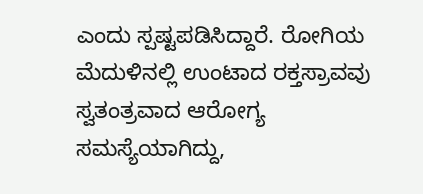ಎಂದು ಸ್ಪಷ್ಟಪಡಿಸಿದ್ದಾರೆ. ರೋಗಿಯ ಮೆದುಳಿನಲ್ಲಿ ಉಂಟಾದ ರಕ್ತಸ್ರಾವವು ಸ್ವತಂತ್ರವಾದ ಆರೋಗ್ಯ ಸಮಸ್ಯೆಯಾಗಿದ್ದು,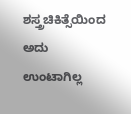ಶಸ್ತ್ರಚಿಕಿತ್ಸೆಯಿಂದ ಅದು ಉಂಟಾಗಿಲ್ಲ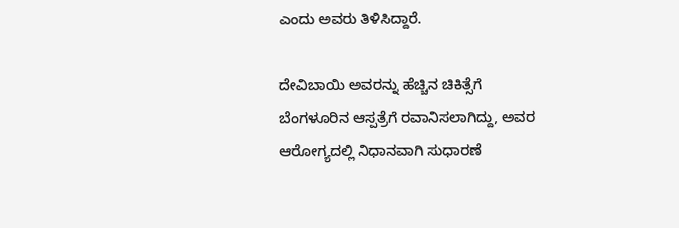ಎಂದು ಅವರು ತಿಳಿಸಿದ್ದಾರೆ.

ದೇವಿಬಾಯಿ ಅವರನ್ನು ಹೆಚ್ಚಿನ ಚಿಕಿತ್ಸೆಗೆ ಬೆಂಗಳೂರಿನ ಆಸ್ಪತ್ರೆಗೆ ರವಾನಿಸಲಾಗಿದ್ದು, ಅವರ ಆರೋಗ್ಯದಲ್ಲಿ ನಿಧಾನವಾಗಿ ಸುಧಾರಣೆ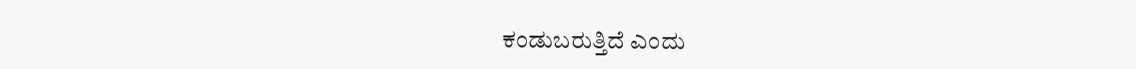ಕಂಡುಬರುತ್ತಿದೆ ಎಂದು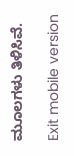ಮೂಲಗಳು ತಿಳಿಸಿವೆ.

Exit mobile version